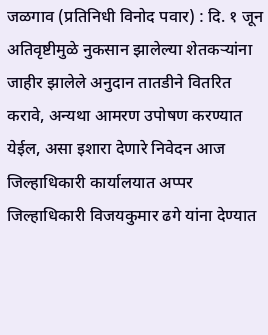जळगाव (प्रतिनिधी विनोद पवार) : दि. १ जून अतिवृष्टीमुळे नुकसान झालेल्या शेतकऱ्यांना जाहीर झालेले अनुदान तातडीने वितरित करावे, अन्यथा आमरण उपोषण करण्यात येईल, असा इशारा देणारे निवेदन आज जिल्हाधिकारी कार्यालयात अप्पर जिल्हाधिकारी विजयकुमार ढगे यांना देण्यात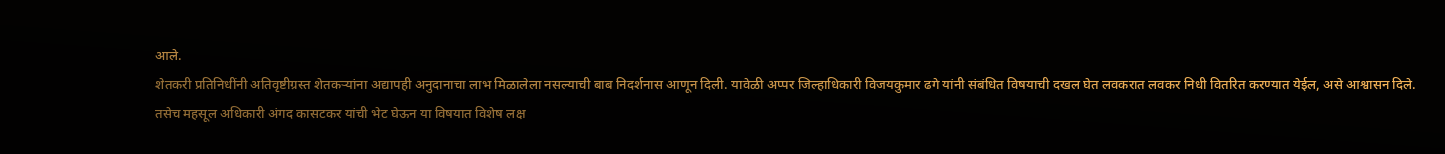आले.
शेतकरी प्रतिनिधींनी अतिवृष्टीग्रस्त शेतकऱ्यांना अद्यापही अनुदानाचा लाभ मिळालेला नसल्याची बाब निदर्शनास आणून दिली. यावेळी अप्पर जिल्हाधिकारी विजयकुमार ढगे यांनी संबंधित विषयाची दखल घेत लवकरात लवकर निधी वितरित करण्यात येईल, असे आश्वासन दिले.
तसेच महसूल अधिकारी अंगद कासटकर यांची भेट घेऊन या विषयात विशेष लक्ष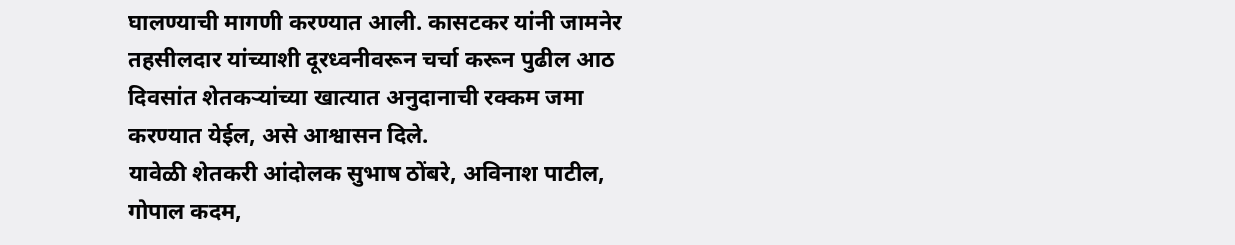घालण्याची मागणी करण्यात आली. कासटकर यांनी जामनेर तहसीलदार यांच्याशी दूरध्वनीवरून चर्चा करून पुढील आठ दिवसांत शेतकऱ्यांच्या खात्यात अनुदानाची रक्कम जमा करण्यात येईल, असे आश्वासन दिले.
यावेळी शेतकरी आंदोलक सुभाष ठोंबरे, अविनाश पाटील, गोपाल कदम,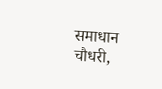समाधान चौधरी,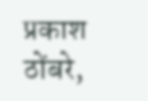प्रकाश ठोंबरे,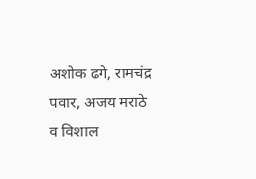अशोक ढगे, रामचंद्र पवार, अजय मराठे व विशाल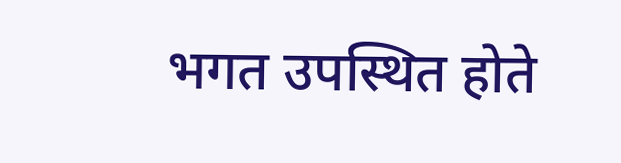भगत उपस्थित होते